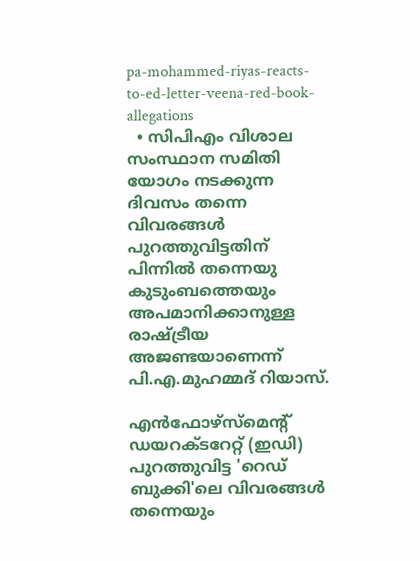pa-mohammed-riyas-reacts-to-ed-letter-veena-red-book-allegations
  • സിപിഎം വിശാല സംസ്ഥാന സമിതി യോഗം നടക്കുന്ന ദിവസം തന്നെ വിവരങ്ങൾ പുറത്തുവിട്ടതിന് പിന്നിൽ തന്നെയു കുടുംബത്തെയും അപമാനിക്കാനുള്ള രാഷ്ട്രീയ അജണ്ടയാണെന്ന് പി.എ.മുഹമ്മദ് റിയാസ്.

എൻഫോഴ്സ്മെന്റ് ഡയറക്ടറേറ്റ് (ഇഡി) പുറത്തുവിട്ട 'റെഡ് ബുക്കി'ലെ വിവരങ്ങൾ തന്നെയും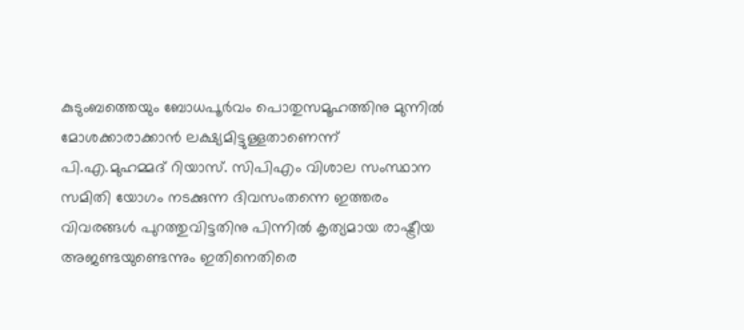കുടുംബത്തെയും ബോധപൂർവം പൊതുസമൂഹത്തിനു മുന്നിൽ മോശക്കാരാക്കാൻ ലക്ഷ്യമിട്ടുള്ളതാണെന്ന് പി.എ.മുഹമ്മദ് റിയാസ്. സിപിഎം വിശാല സംസ്ഥാന സമിതി യോഗം നടക്കുന്ന ദിവസംതന്നെ ഇത്തരം വിവരങ്ങൾ പുറത്തുവിട്ടതിനു പിന്നിൽ കൃത്യമായ രാഷ്ട്രീയ അജണ്ടയുണ്ടെന്നും ഇതിനെതിരെ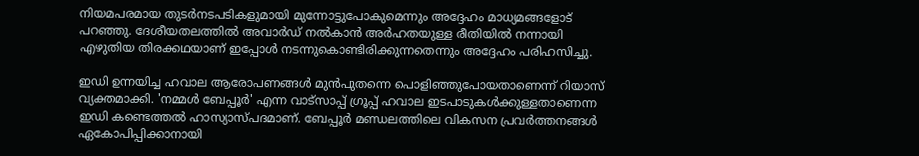നിയമപരമായ തുടർനടപടികളുമായി മുന്നോട്ടുപോകുമെന്നും അദ്ദേഹം മാധ്യമങ്ങളോട് പറഞ്ഞു. ദേശീയതലത്തിൽ അവാർഡ് നൽകാൻ അർഹതയുള്ള രീതിയിൽ നന്നായി എഴുതിയ തിരക്കഥയാണ് ഇപ്പോൾ നടന്നുകൊണ്ടിരിക്കുന്നതെന്നും അദ്ദേഹം പരിഹസിച്ചു.

ഇഡി ഉന്നയിച്ച ഹവാല ആരോപണങ്ങൾ മുൻപുതന്നെ പൊളിഞ്ഞുപോയതാണെന്ന് റിയാസ് വ്യക്തമാക്കി. 'നമ്മൾ ബേപ്പൂർ' എന്ന വാട്സാപ്പ് ഗ്രൂപ്പ് ഹവാല ഇടപാടുകൾക്കുള്ളതാണെന്ന ഇഡി കണ്ടെത്തൽ ഹാസ്യാസ്പദമാണ്. ബേപ്പൂർ മണ്ഡലത്തിലെ വികസന പ്രവർത്തനങ്ങൾ ഏകോപിപ്പിക്കാനായി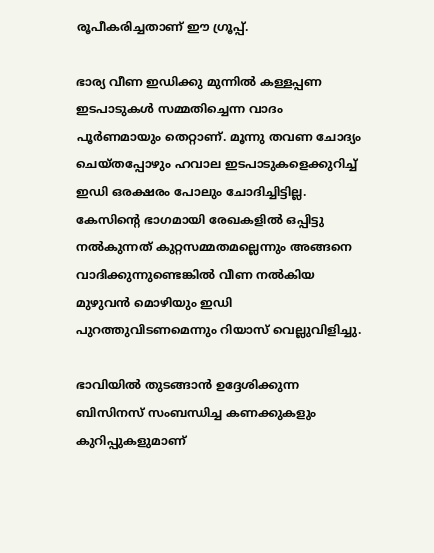രൂപീകരിച്ചതാണ് ഈ ഗ്രൂപ്പ്.

ഭാര്യ വീണ ഇഡിക്കു മുന്നിൽ കള്ളപ്പണ ഇടപാടുകൾ സമ്മതിച്ചെന്ന വാദം പൂർണമായും തെറ്റാണ്. മൂന്നു തവണ ചോദ്യം ചെയ്തപ്പോഴും ഹവാല ഇടപാടുകളെക്കുറിച്ച് ഇഡി ഒരക്ഷരം പോലും ചോദിച്ചിട്ടില്ല. കേസിന്റെ ഭാഗമായി രേഖകളിൽ ഒപ്പിട്ടു നൽകുന്നത് കുറ്റസമ്മതമല്ലെന്നും അങ്ങനെ വാദിക്കുന്നുണ്ടെങ്കിൽ വീണ നൽകിയ മുഴുവൻ മൊഴിയും ഇഡി പുറത്തുവിടണമെന്നും റിയാസ് വെല്ലുവിളിച്ചു.

ഭാവിയിൽ തുടങ്ങാൻ ഉദ്ദേശിക്കുന്ന ബിസിനസ് സംബന്ധിച്ച കണക്കുകളും കുറിപ്പുകളുമാണ്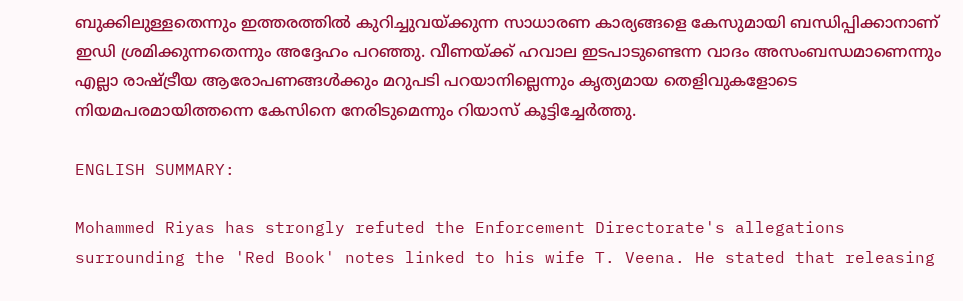ബുക്കിലുള്ളതെന്നും ഇത്തരത്തിൽ കുറിച്ചുവയ്ക്കുന്ന സാധാരണ കാര്യങ്ങളെ കേസുമായി ബന്ധിപ്പിക്കാനാണ് ഇഡി ശ്രമിക്കുന്നതെന്നും അദ്ദേഹം പറഞ്ഞു. വീണയ്ക്ക് ഹവാല ഇടപാടുണ്ടെന്ന വാദം അസംബന്ധമാണെന്നും എല്ലാ രാഷ്ട്രീയ ആരോപണങ്ങൾക്കും മറുപടി പറയാനില്ലെന്നും കൃത്യമായ തെളിവുകളോടെ നിയമപരമായിത്തന്നെ കേസിനെ നേരിടുമെന്നും റിയാസ് കൂട്ടിച്ചേർത്തു.

ENGLISH SUMMARY:

Mohammed Riyas has strongly refuted the Enforcement Directorate's allegations surrounding the 'Red Book' notes linked to his wife T. Veena. He stated that releasing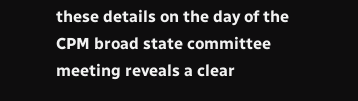these details on the day of the CPM broad state committee meeting reveals a clear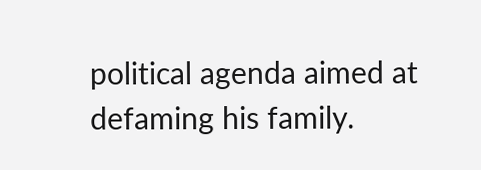political agenda aimed at defaming his family.